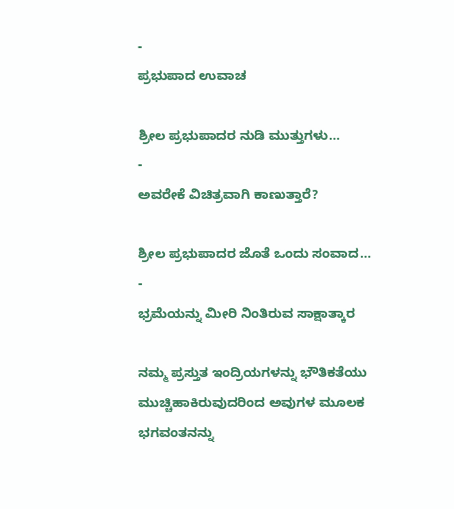-
ಪ್ರಭುಪಾದ ಉವಾಚ

ಶ್ರೀಲ ಪ್ರಭುಪಾದರ ನುಡಿ ಮುತ್ತುಗಳು…
-
ಅವರೇಕೆ ವಿಚಿತ್ರವಾಗಿ ಕಾಣುತ್ತಾರೆ?

ಶ್ರೀಲ ಪ್ರಭುಪಾದರ ಜೊತೆ ಒಂದು ಸಂವಾದ…
-
ಭ್ರಮೆಯನ್ನು ಮೀರಿ ನಿಂತಿರುವ ಸಾಕ್ಷಾತ್ಕಾರ

ನಮ್ಮ ಪ್ರಸ್ತುತ ಇಂದ್ರಿಯಗಳನ್ನು ಭೌತಿಕತೆಯು ಮುಚ್ಚಿಹಾಕಿರುವುದರಿಂದ ಅವುಗಳ ಮೂಲಕ ಭಗವಂತನನ್ನು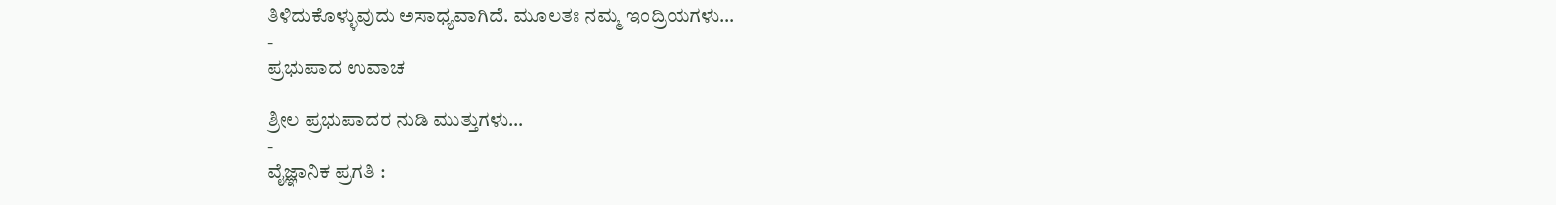ತಿಳಿದುಕೊಳ್ಳುವುದು ಅಸಾಧ್ಯವಾಗಿದೆ. ಮೂಲತಃ ನಮ್ಮ ಇಂದ್ರಿಯಗಳು…
-
ಪ್ರಭುಪಾದ ಉವಾಚ

ಶ್ರೀಲ ಪ್ರಭುಪಾದರ ನುಡಿ ಮುತ್ತುಗಳು…
-
ವೈಜ್ಞಾನಿಕ ಪ್ರಗತಿ :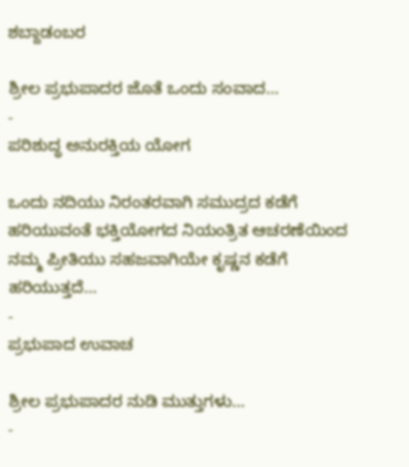ಶಬ್ದಾಡಂಬರ

ಶ್ರೀಲ ಪ್ರಭುಪಾದರ ಜೊತೆ ಒಂದು ಸಂವಾದ…
-
ಪರಿಶುದ್ಧ ಅನುರಕ್ತಿಯ ಯೋಗ

ಒಂದು ನದಿಯು ನಿರಂತರವಾಗಿ ಸಮುದ್ರದ ಕಡೆಗೆ ಹರಿಯುವಂತೆ ಭಕ್ತಿಯೋಗದ ನಿಯಂತ್ರಿತ ಆಚರಣೆಯಿಂದ ನಮ್ಮ ಪ್ರೀತಿಯು ಸಹಜವಾಗಿಯೇ ಕೃಷ್ಣನ ಕಡೆಗೆ ಹರಿಯುತ್ತದೆ…
-
ಪ್ರಭುಪಾದ ಉವಾಚ

ಶ್ರೀಲ ಪ್ರಭುಪಾದರ ನುಡಿ ಮುತ್ತುಗಳು…
-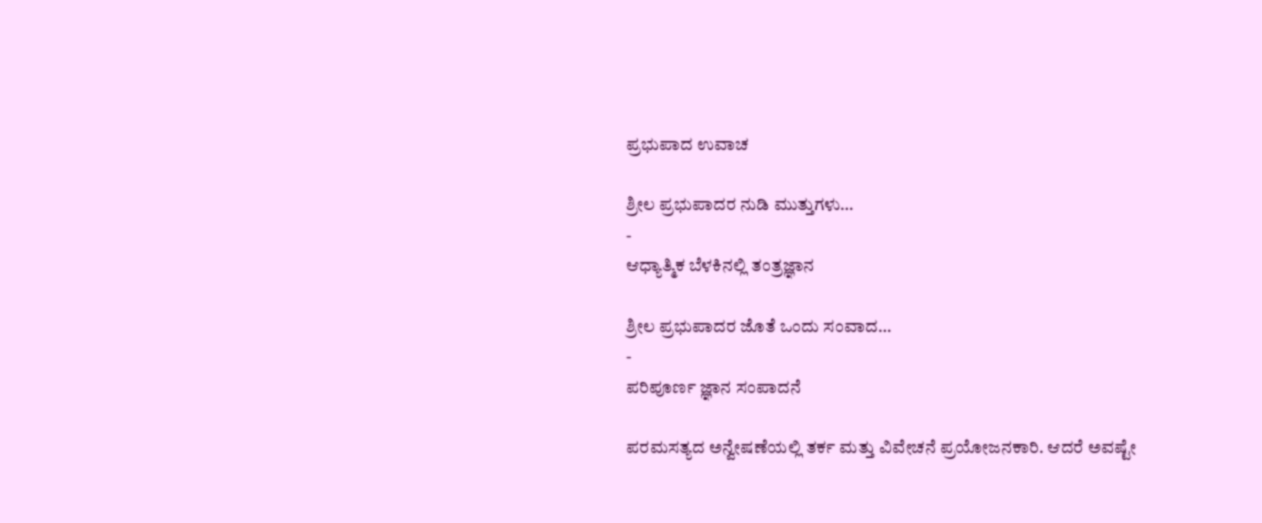ಪ್ರಭುಪಾದ ಉವಾಚ

ಶ್ರೀಲ ಪ್ರಭುಪಾದರ ನುಡಿ ಮುತ್ತುಗಳು…
-
ಆಧ್ಯಾತ್ಮಿಕ ಬೆಳಕಿನಲ್ಲಿ ತಂತ್ರಜ್ಞಾನ

ಶ್ರೀಲ ಪ್ರಭುಪಾದರ ಜೊತೆ ಒಂದು ಸಂವಾದ…
-
ಪರಿಪೂರ್ಣ ಜ್ಞಾನ ಸಂಪಾದನೆ

ಪರಮಸತ್ಯದ ಅನ್ವೇಷಣೆಯಲ್ಲಿ ತರ್ಕ ಮತ್ತು ವಿವೇಚನೆ ಪ್ರಯೋಜನಕಾರಿ. ಆದರೆ ಅವಷ್ಟೇ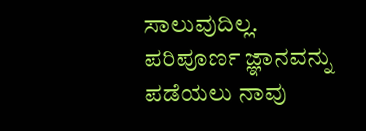ಸಾಲುವುದಿಲ್ಲ. ಪರಿಪೂರ್ಣ ಜ್ಞಾನವನ್ನು ಪಡೆಯಲು ನಾವು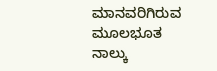ಮಾನವರಿಗಿರುವ ಮೂಲಭೂತ ನಾಲ್ಕು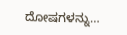ದೋಷಗಳನ್ನು…